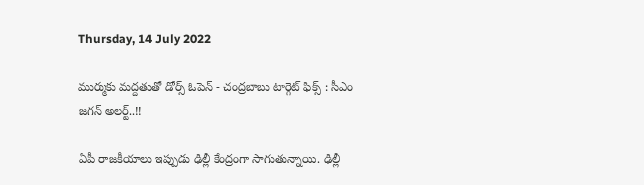Thursday, 14 July 2022

ముర్ముకు మద్దతుతో డోర్స్ ఓపెన్ - చంద్రబాబు టార్గెట్ ఫిక్స్ : సీఎం జగన్ అలర్ట్..!!

ఏపీ రాజకీయాలు ఇప్పుడు ఢిల్లీ కేంద్రంగా సాగుతున్నాయి. ఢిల్లీ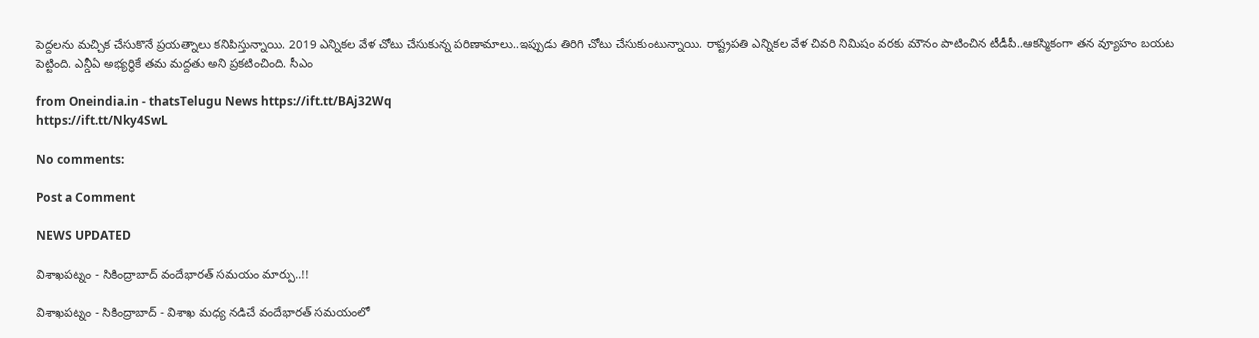పెద్దలను మచ్చిక చేసుకొనే ప్రయత్నాలు కనిపిస్తున్నాయి. 2019 ఎన్నికల వేళ చోటు చేసుకున్న పరిణామాలు..ఇప్పుడు తిరిగి చోటు చేసుకుంటున్నాయి. రాష్ట్రపతి ఎన్నికల వేళ చివరి నిమిషం వరకు మౌనం పాటించిన టీడీపీ..ఆకస్మికంగా తన వ్యూహం బయట పెట్టింది. ఎన్డీఏ అభ్యర్ధికే తమ మద్దతు అని ప్రకటించింది. సీఎం

from Oneindia.in - thatsTelugu News https://ift.tt/BAj32Wq
https://ift.tt/Nky4SwL

No comments:

Post a Comment

NEWS UPDATED

విశాఖపట్నం - సికింద్రాబాద్ వందేభారత్ సమయం మార్పు..!!

విశాఖపట్నం - సికింద్రాబాద్ - విశాఖ మధ్య నడిచే వందేభారత్ సమయంలో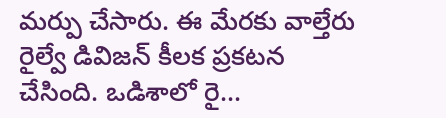మర్పు చేసారు. ఈ మేరకు వాల్తేరు రైల్వే డివిజన్ కీలక ప్రకటన చేసింది. ఒడిశాలో రై...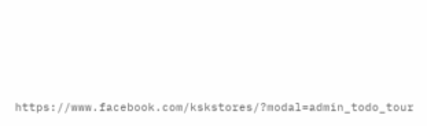https://www.facebook.com/kskstores/?modal=admin_todo_tour